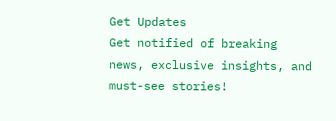Get Updates
Get notified of breaking news, exclusive insights, and must-see stories!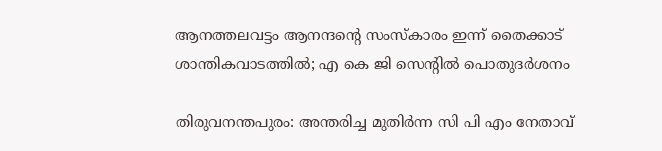ആനത്തലവട്ടം ആനന്ദന്റെ സംസ്കാരം ഇന്ന് തൈക്കാട് ശാന്തികവാടത്തിൽ; എ കെ ജി സെന്റിൽ പൊതുദർശനം

തിരുവനന്തപുരം: അന്തരിച്ച മുതിർന്ന സി പി എം നേതാവ്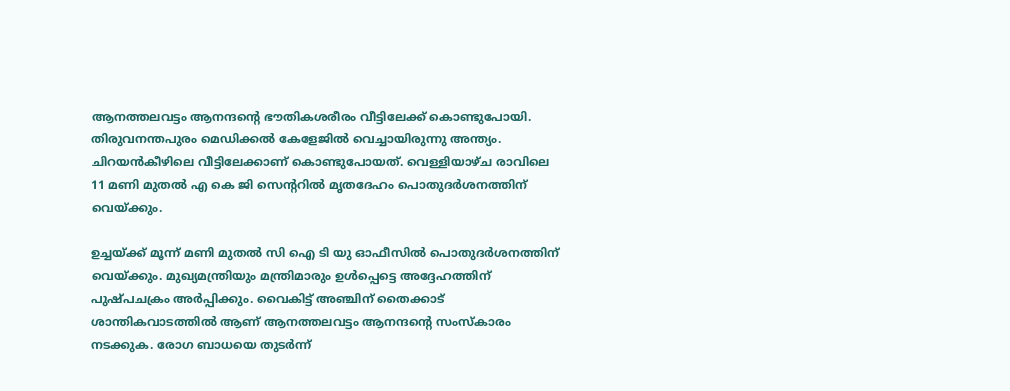ആനത്തലവട്ടം ആനന്ദന്റെ ഭൗതികശരീരം വീട്ടിലേക്ക് കൊണ്ടുപോയി. തിരുവനന്തപുരം മെഡിക്കൽ കേളേജിൽ വെച്ചായിരുന്നു അന്ത്യം. ചിറയൻകീഴിലെ വീട്ടിലേക്കാണ് കൊണ്ടുപോയത്. വെള്ളിയാഴ്ച രാവിലെ 11 മണി മുതൽ എ കെ ജി സെന്ററിൽ മൃതദേഹം പൊതുദർശനത്തിന് വെയ്ക്കും.

ഉച്ചയ്ക്ക് മൂന്ന് മണി മുതൽ സി ഐ ടി യു ഓഫീസിൽ പൊതുദർശനത്തിന് വെയ്ക്കും. മുഖ്യമന്ത്രിയും മന്ത്രിമാരും ഉൾപ്പെട്ടെ അദ്ദേഹത്തിന് പുഷ്പചക്രം അർപ്പിക്കും. വൈകിട്ട് അഞ്ചിന് തൈക്കാട് ശാന്തികവാടത്തിൽ ആണ് ആനത്തലവട്ടം ആനന്ദന്റെ സംസ്കാരം നടക്കുക. രോഗ ബാധയെ തുടർന്ന്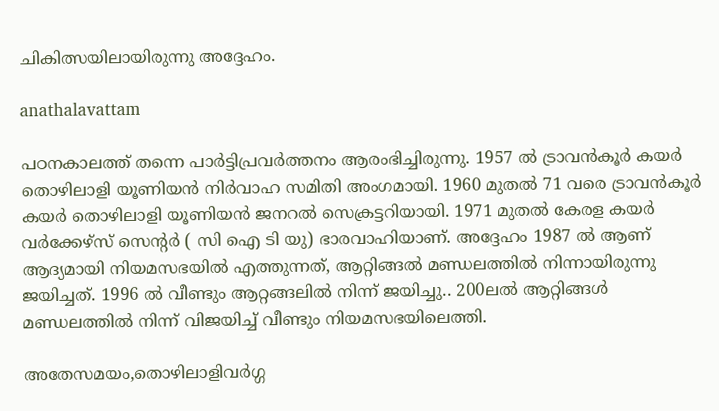ചികിത്സയിലായിരുന്നു അദ്ദേഹം.

anathalavattam

പഠനകാലത്ത് തന്നെ പാർട്ടിപ്രവർത്തനം ആരംഭിച്ചിരുന്നു. 1957 ൽ ട്രാവൻകൂർ കയർ തൊഴിലാളി യൂണിയൻ നിർവാഹ സമിതി അംഗമായി. 1960 മുതൽ 71 വരെ ട്രാവൻകൂർ കയർ തൊഴിലാളി യൂണിയൻ ജനറൽ സെക്രട്ടറിയായി. 1971 മുതൽ കേരള കയർ വർക്കേഴ്സ് സെന്റർ ( സി ഐ ടി യു) ഭാരവാഹിയാണ്. അദ്ദേഹം 1987 ൽ ആണ് ആദ്യമായി നിയമസഭയിൽ എത്തുന്നത്, ആറ്റിങ്ങൽ മണ്ഡലത്തിൽ നിന്നായിരുന്നു ജയിച്ചത്. 1996 ൽ വീണ്ടും ആറ്റങ്ങലിൽ നിന്ന് ജയിച്ചു.. 200ലൽ ആറ്റിങ്ങൾ മണ്ഡലത്തിൽ നിന്ന് വിജയിച്ച് വീണ്ടും നിയമസഭയിലെത്തി.

അതേസമയം,തൊഴിലാളിവർഗ്ഗ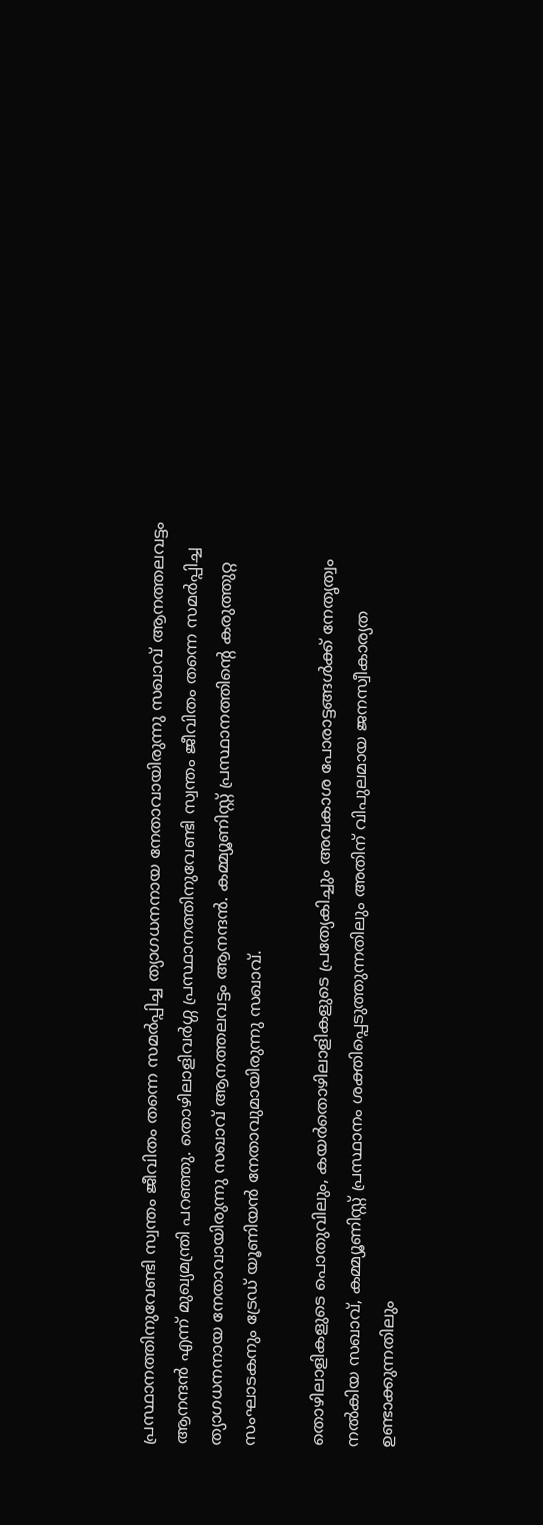പ്രസ്ഥാനത്തിനുവേണ്ടി സ്വന്തം ജീവിതം തന്നെ സമർപ്പിച്ച ത്യാഗധനനായ നേതാവായിരുന്നു സഖാവ് ആനത്തലവട്ടം ആനന്ദൻ എന്ന് മുഖ്യമന്ത്രി പറഞ്ഞു. തൊഴിലാളിവർഗ്ഗ പ്രസ്ഥാനത്തിനുവേണ്ടി സ്വന്തം ജീവിതം തന്നെ സമർപ്പിച്ച ത്യാഗധനനായ നേതാവായിരുന്നു സഖാവ് ആനത്തലവട്ടം ആനന്ദൻ. കമ്മ്യൂണിസ്റ്റ് പ്രസ്ഥാനത്തിൻ്റെ കരുത്തുറ്റ സംഘാടകനും ട്രേഡ് യൂണിയൻ നേതാവുമായിരുന്നു സഖാവ്.

തൊഴിലാളികളുടെ പൊതുവിലും, കയർതൊഴിലാളികളുടെ പ്രത്യേകിച്ചും അവകാശ പോരാട്ടങ്ങൾക്ക് നേതൃത്വം നൽകിയ സഖാവ്, കമ്മ്യൂണിസ്റ്റ് പ്രസ്ഥാനം ശക്തിപ്പെടുത്തുന്നതിലും അതിന് വിപുലമായ ജനസ്വീകാര്യത ഉണ്ടാക്കുന്നതിലും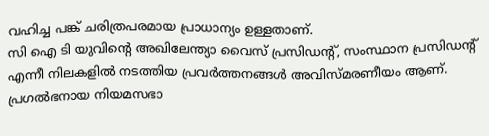വഹിച്ച പങ്ക് ചരിത്രപരമായ പ്രാധാന്യം ഉള്ളതാണ്.
സി ഐ ടി യുവിൻ്റെ അഖിലേന്ത്യാ വൈസ് പ്രസിഡൻ്റ്, സംസ്ഥാന പ്രസിഡൻ്റ് എന്നീ നിലകളിൽ നടത്തിയ പ്രവർത്തനങ്ങൾ അവിസ്മരണീയം ആണ്.
പ്രഗൽഭനായ നിയമസഭാ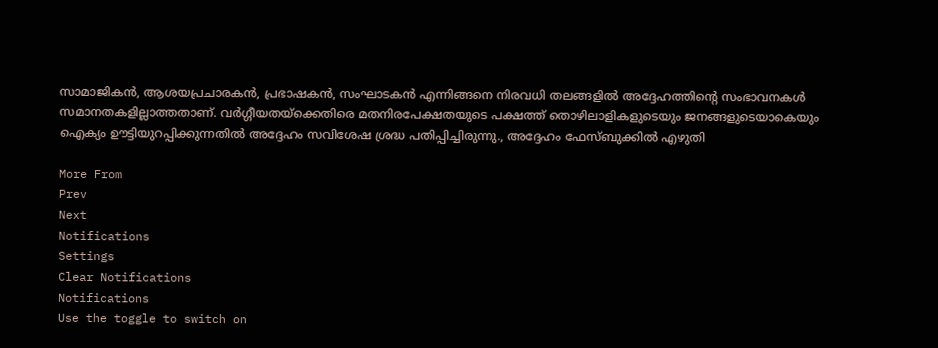സാമാജികൻ, ആശയപ്രചാരകൻ, പ്രഭാഷകൻ, സംഘാടകൻ എന്നിങ്ങനെ നിരവധി തലങ്ങളിൽ അദ്ദേഹത്തിൻ്റെ സംഭാവനകൾ സമാനതകളില്ലാത്തതാണ്. വർഗ്ഗീയതയ്‌ക്കെതിരെ മതനിരപേക്ഷതയുടെ പക്ഷത്ത് തൊഴിലാളികളുടെയും ജനങ്ങളുടെയാകെയും ഐക്യം ഊട്ടിയുറപ്പിക്കുന്നതിൽ അദ്ദേഹം സവിശേഷ ശ്രദ്ധ പതിപ്പിച്ചിരുന്നു., അദ്ദേഹം ഫേസ്ബുക്കിൽ എഴുതി

More From
Prev
Next
Notifications
Settings
Clear Notifications
Notifications
Use the toggle to switch on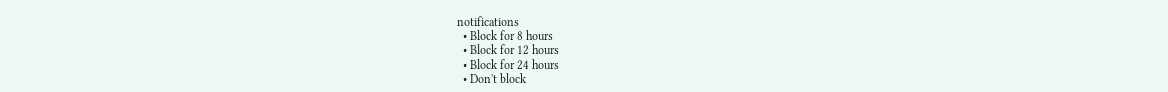notifications
  • Block for 8 hours
  • Block for 12 hours
  • Block for 24 hours
  • Don't block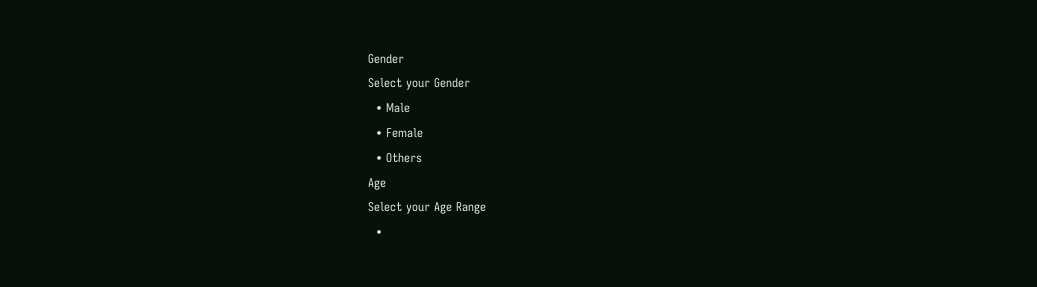Gender
Select your Gender
  • Male
  • Female
  • Others
Age
Select your Age Range
  •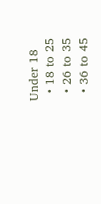Under 18
  • 18 to 25
  • 26 to 35
  • 36 to 45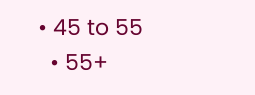• 45 to 55
  • 55+